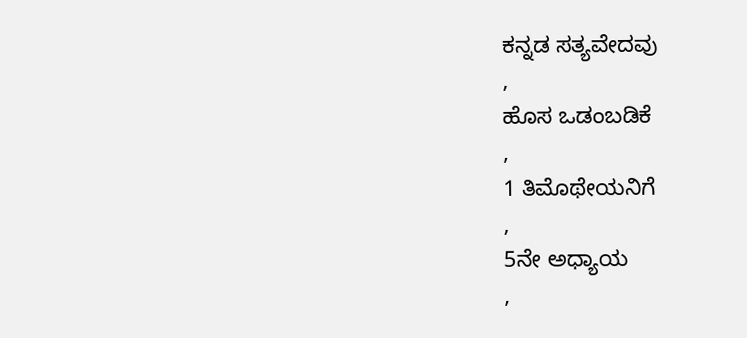ಕನ್ನಡ ಸತ್ಯವೇದವು
,
ಹೊಸ ಒಡಂಬಡಿಕೆ
,
1 ತಿಮೊಥೇಯನಿಗೆ
,
5ನೇ ಅಧ್ಯಾಯ
,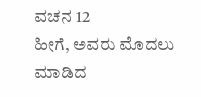ವಚನ 12
ಹೀಗೆ, ಅವರು ಮೊದಲು ಮಾಡಿದ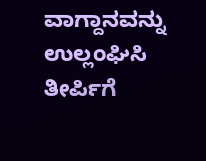ವಾಗ್ದಾನವನ್ನು ಉಲ್ಲಂಘಿಸಿ ತೀರ್ಪಿಗೆ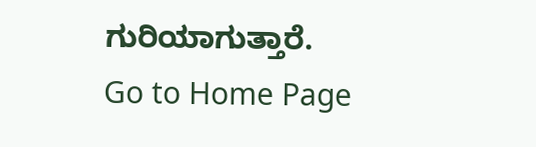ಗುರಿಯಾಗುತ್ತಾರೆ.
Go to Home Page